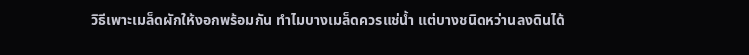วิธีเพาะเมล็ดผักให้งอกพร้อมกัน ทำไมบางเมล็ดควรแช่น้ำ แต่บางชนิดหว่านลงดินได้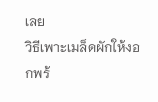เลย
วิธีเพาะเมล็ดผักให้งอกพร้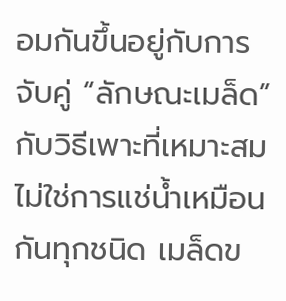อมกันขึ้นอยู่กับการจับคู่ “ลักษณะเมล็ด” กับวิธีเพาะที่เหมาะสม ไม่ใช่การแช่น้ำเหมือนกันทุกชนิด เมล็ดข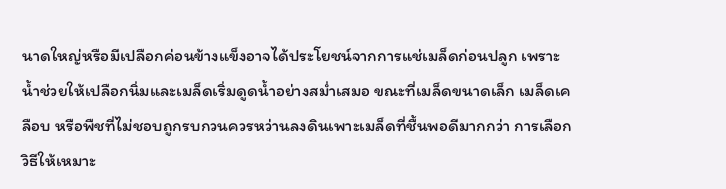นาดใหญ่หรือมีเปลือกค่อนข้างแข็งอาจได้ประโยชน์จากการแช่เมล็ดก่อนปลูก เพราะน้ำช่วยให้เปลือกนิ่มและเมล็ดเริ่มดูดน้ำอย่างสม่ำเสมอ ขณะที่เมล็ดขนาดเล็ก เมล็ดเคลือบ หรือพืชที่ไม่ชอบถูกรบกวนควรหว่านลงดินเพาะเมล็ดที่ชื้นพอดีมากกว่า การเลือกวิธีให้เหมาะ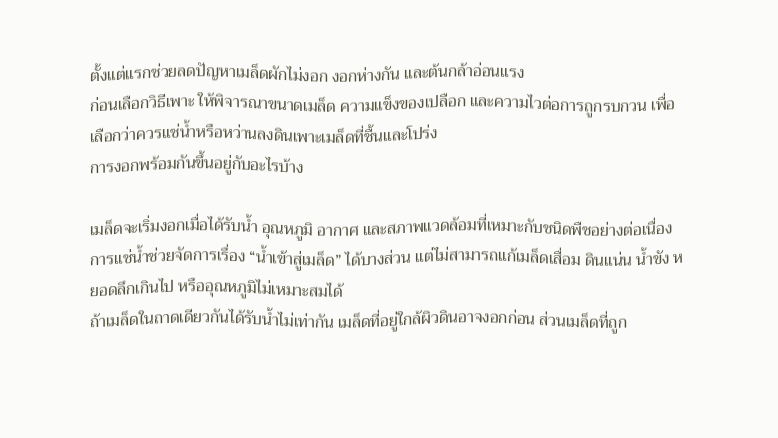ตั้งแต่แรกช่วยลดปัญหาเมล็ดผักไม่งอก งอกห่างกัน และต้นกล้าอ่อนแรง
ก่อนเลือกวิธีเพาะ ให้พิจารณาขนาดเมล็ด ความแข็งของเปลือก และความไวต่อการถูกรบกวน เพื่อเลือกว่าควรแช่น้ำหรือหว่านลงดินเพาะเมล็ดที่ชื้นและโปร่ง
การงอกพร้อมกันขึ้นอยู่กับอะไรบ้าง

เมล็ดจะเริ่มงอกเมื่อได้รับน้ำ อุณหภูมิ อากาศ และสภาพแวดล้อมที่เหมาะกับชนิดพืชอย่างต่อเนื่อง การแช่น้ำช่วยจัดการเรื่อง “น้ำเข้าสู่เมล็ด” ได้บางส่วน แต่ไม่สามารถแก้เมล็ดเสื่อม ดินแน่น น้ำขัง หยอดลึกเกินไป หรืออุณหภูมิไม่เหมาะสมได้
ถ้าเมล็ดในถาดเดียวกันได้รับน้ำไม่เท่ากัน เมล็ดที่อยู่ใกล้ผิวดินอาจงอกก่อน ส่วนเมล็ดที่ถูก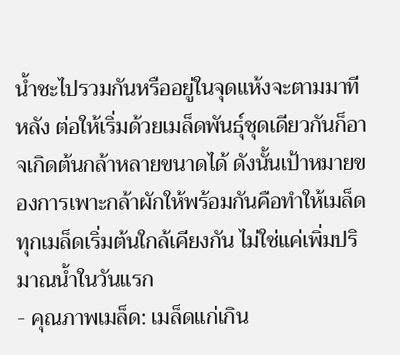น้ำชะไปรวมกันหรืออยู่ในจุดแห้งจะตามมาทีหลัง ต่อให้เริ่มด้วยเมล็ดพันธุ์ชุดเดียวกันก็อาจเกิดต้นกล้าหลายขนาดได้ ดังนั้นเป้าหมายของการเพาะกล้าผักให้พร้อมกันคือทำให้เมล็ดทุกเมล็ดเริ่มต้นใกล้เคียงกัน ไม่ใช่แค่เพิ่มปริมาณน้ำในวันแรก
- คุณภาพเมล็ด: เมล็ดแก่เกิน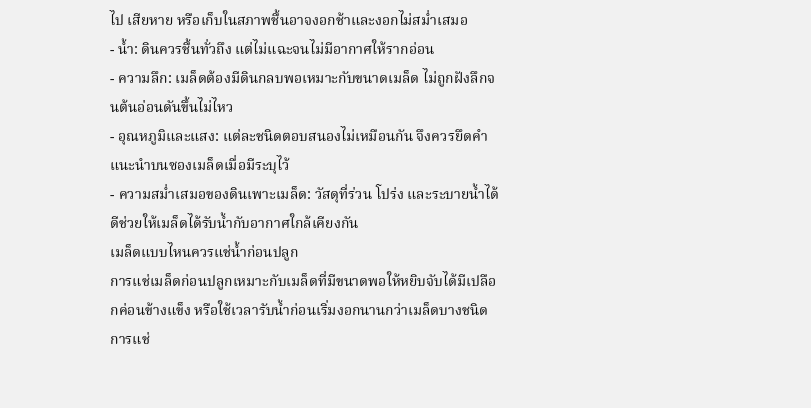ไป เสียหาย หรือเก็บในสภาพชื้นอาจงอกช้าและงอกไม่สม่ำเสมอ
- น้ำ: ดินควรชื้นทั่วถึง แต่ไม่แฉะจนไม่มีอากาศให้รากอ่อน
- ความลึก: เมล็ดต้องมีดินกลบพอเหมาะกับขนาดเมล็ด ไม่ถูกฝังลึกจนต้นอ่อนดันขึ้นไม่ไหว
- อุณหภูมิและแสง: แต่ละชนิดตอบสนองไม่เหมือนกัน จึงควรยึดคำแนะนำบนซองเมล็ดเมื่อมีระบุไว้
- ความสม่ำเสมอของดินเพาะเมล็ด: วัสดุที่ร่วน โปร่ง และระบายน้ำได้ดีช่วยให้เมล็ดได้รับน้ำกับอากาศใกล้เคียงกัน
เมล็ดแบบไหนควรแช่น้ำก่อนปลูก
การแช่เมล็ดก่อนปลูกเหมาะกับเมล็ดที่มีขนาดพอให้หยิบจับได้มีเปลือกค่อนข้างแข็ง หรือใช้เวลารับน้ำก่อนเริ่มงอกนานกว่าเมล็ดบางชนิด การแช่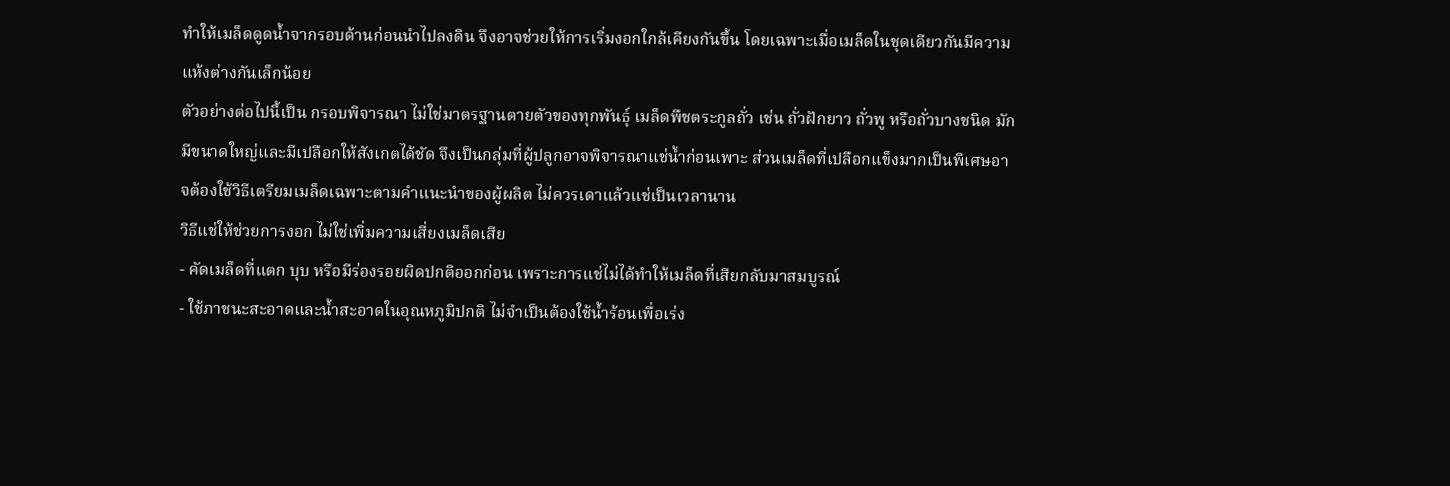ทำให้เมล็ดดูดน้ำจากรอบด้านก่อนนำไปลงดิน จึงอาจช่วยให้การเริ่มงอกใกล้เคียงกันขึ้น โดยเฉพาะเมื่อเมล็ดในชุดเดียวกันมีความแห้งต่างกันเล็กน้อย
ตัวอย่างต่อไปนี้เป็น กรอบพิจารณา ไม่ใช่มาตรฐานตายตัวของทุกพันธุ์ เมล็ดพืชตระกูลถั่ว เช่น ถั่วฝักยาว ถั่วพู หรือถั่วบางชนิด มักมีขนาดใหญ่และมีเปลือกให้สังเกตได้ชัด จึงเป็นกลุ่มที่ผู้ปลูกอาจพิจารณาแช่น้ำก่อนเพาะ ส่วนเมล็ดที่เปลือกแข็งมากเป็นพิเศษอาจต้องใช้วิธีเตรียมเมล็ดเฉพาะตามคำแนะนำของผู้ผลิต ไม่ควรเดาแล้วแช่เป็นเวลานาน
วิธีแช่ให้ช่วยการงอก ไม่ใช่เพิ่มความเสี่ยงเมล็ดเสีย
- คัดเมล็ดที่แตก บุบ หรือมีร่องรอยผิดปกติออกก่อน เพราะการแช่ไม่ได้ทำให้เมล็ดที่เสียกลับมาสมบูรณ์
- ใช้ภาชนะสะอาดและน้ำสะอาดในอุณหภูมิปกติ ไม่จำเป็นต้องใช้น้ำร้อนเพื่อเร่ง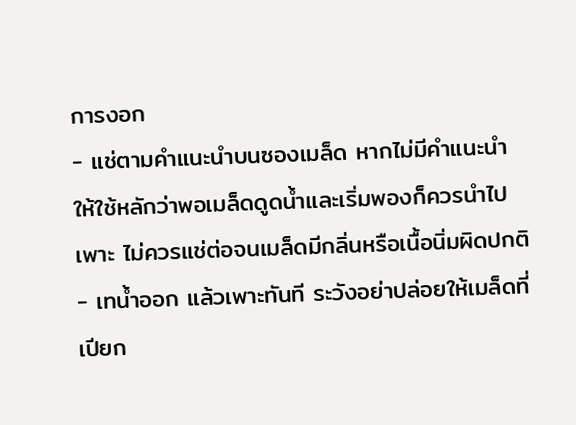การงอก
- แช่ตามคำแนะนำบนซองเมล็ด หากไม่มีคำแนะนำ ให้ใช้หลักว่าพอเมล็ดดูดน้ำและเริ่มพองก็ควรนำไปเพาะ ไม่ควรแช่ต่อจนเมล็ดมีกลิ่นหรือเนื้อนิ่มผิดปกติ
- เทน้ำออก แล้วเพาะทันที ระวังอย่าปล่อยให้เมล็ดที่เปียก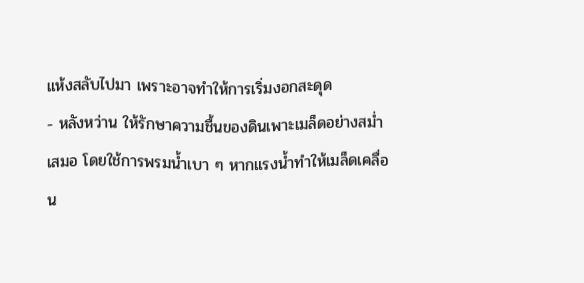แห้งสลับไปมา เพราะอาจทำให้การเริ่มงอกสะดุด
- หลังหว่าน ให้รักษาความชื้นของดินเพาะเมล็ดอย่างสม่ำเสมอ โดยใช้การพรมน้ำเบา ๆ หากแรงน้ำทำให้เมล็ดเคลื่อน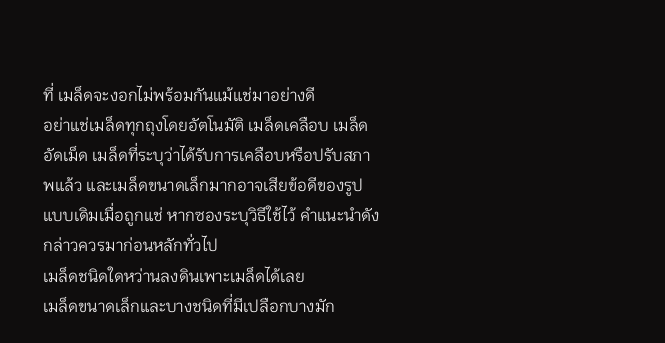ที่ เมล็ดจะงอกไม่พร้อมกันแม้แช่มาอย่างดี
อย่าแช่เมล็ดทุกถุงโดยอัตโนมัติ เมล็ดเคลือบ เมล็ดอัดเม็ด เมล็ดที่ระบุว่าได้รับการเคลือบหรือปรับสภาพแล้ว และเมล็ดขนาดเล็กมากอาจเสียข้อดีของรูปแบบเดิมเมื่อถูกแช่ หากซองระบุวิธีใช้ไว้ คำแนะนำดังกล่าวควรมาก่อนหลักทั่วไป
เมล็ดชนิดใดหว่านลงดินเพาะเมล็ดได้เลย
เมล็ดขนาดเล็กและบางชนิดที่มีเปลือกบางมัก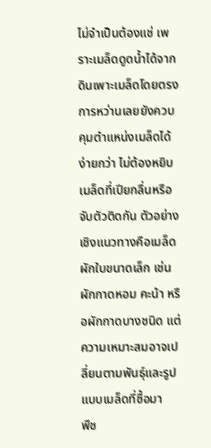ไม่จำเป็นต้องแช่ เพราะเมล็ดดูดน้ำได้จากดินเพาะเมล็ดโดยตรง การหว่านเลยยังควบคุมตำแหน่งเมล็ดได้ง่ายกว่า ไม่ต้องหยิบเมล็ดที่เปียกลื่นหรือจับตัวติดกัน ตัวอย่างเชิงแนวทางคือเมล็ดผักใบขนาดเล็ก เช่น ผักกาดหอม คะน้า หรือผักกาดบางชนิด แต่ความเหมาะสมอาจเปลี่ยนตามพันธุ์และรูปแบบเมล็ดที่ซื้อมา
พืช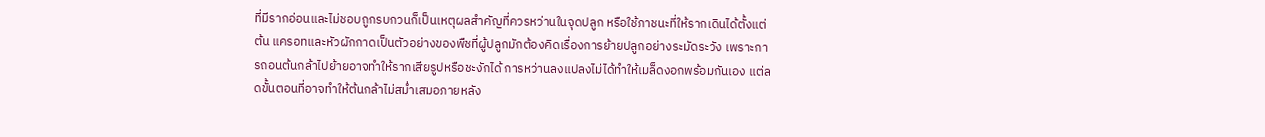ที่มีรากอ่อนและไม่ชอบถูกรบกวนก็เป็นเหตุผลสำคัญที่ควรหว่านในจุดปลูก หรือใช้ภาชนะที่ให้รากเดินได้ตั้งแต่ต้น แครอทและหัวผักกาดเป็นตัวอย่างของพืชที่ผู้ปลูกมักต้องคิดเรื่องการย้ายปลูกอย่างระมัดระวัง เพราะการถอนต้นกล้าไปย้ายอาจทำให้รากเสียรูปหรือชะงักได้ การหว่านลงแปลงไม่ได้ทำให้เมล็ดงอกพร้อมกันเอง แต่ลดขั้นตอนที่อาจทำให้ต้นกล้าไม่สม่ำเสมอภายหลัง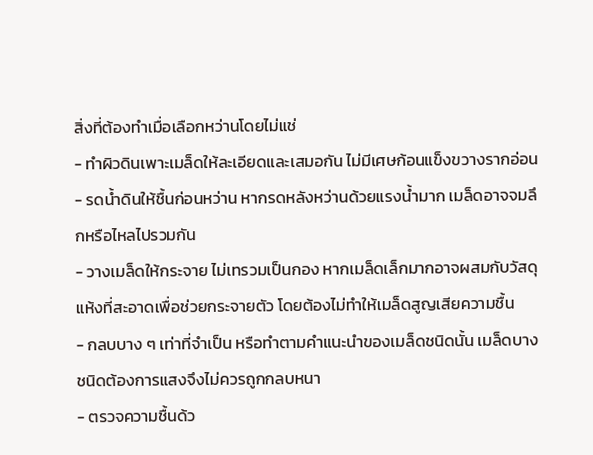สิ่งที่ต้องทำเมื่อเลือกหว่านโดยไม่แช่
- ทำผิวดินเพาะเมล็ดให้ละเอียดและเสมอกัน ไม่มีเศษก้อนแข็งขวางรากอ่อน
- รดน้ำดินให้ชื้นก่อนหว่าน หากรดหลังหว่านด้วยแรงน้ำมาก เมล็ดอาจจมลึกหรือไหลไปรวมกัน
- วางเมล็ดให้กระจาย ไม่เทรวมเป็นกอง หากเมล็ดเล็กมากอาจผสมกับวัสดุแห้งที่สะอาดเพื่อช่วยกระจายตัว โดยต้องไม่ทำให้เมล็ดสูญเสียความชื้น
- กลบบาง ๆ เท่าที่จำเป็น หรือทำตามคำแนะนำของเมล็ดชนิดนั้น เมล็ดบางชนิดต้องการแสงจึงไม่ควรถูกกลบหนา
- ตรวจความชื้นด้ว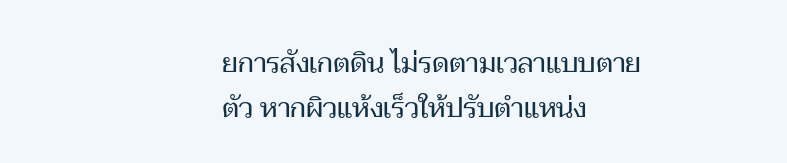ยการสังเกตดิน ไม่รดตามเวลาแบบตายตัว หากผิวแห้งเร็วให้ปรับตำแหน่ง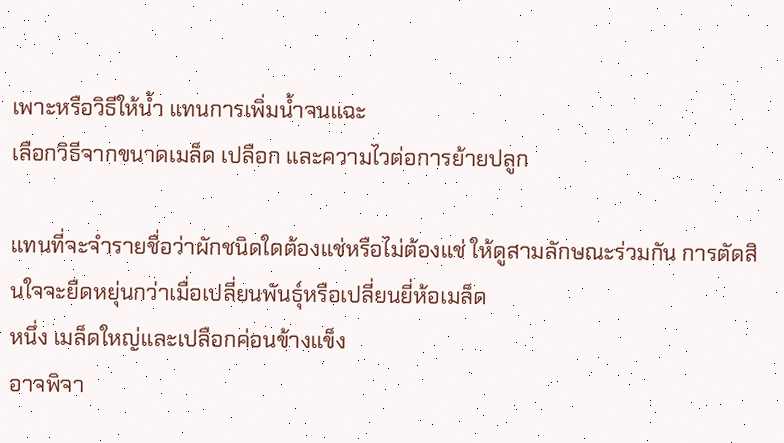เพาะหรือวิธีให้น้ำ แทนการเพิ่มน้ำจนแฉะ
เลือกวิธีจากขนาดเมล็ด เปลือก และความไวต่อการย้ายปลูก

แทนที่จะจำรายชื่อว่าผักชนิดใดต้องแช่หรือไม่ต้องแช่ ให้ดูสามลักษณะร่วมกัน การตัดสินใจจะยืดหยุ่นกว่าเมื่อเปลี่ยนพันธุ์หรือเปลี่ยนยี่ห้อเมล็ด
หนึ่ง เมล็ดใหญ่และเปลือกค่อนข้างแข็ง
อาจพิจา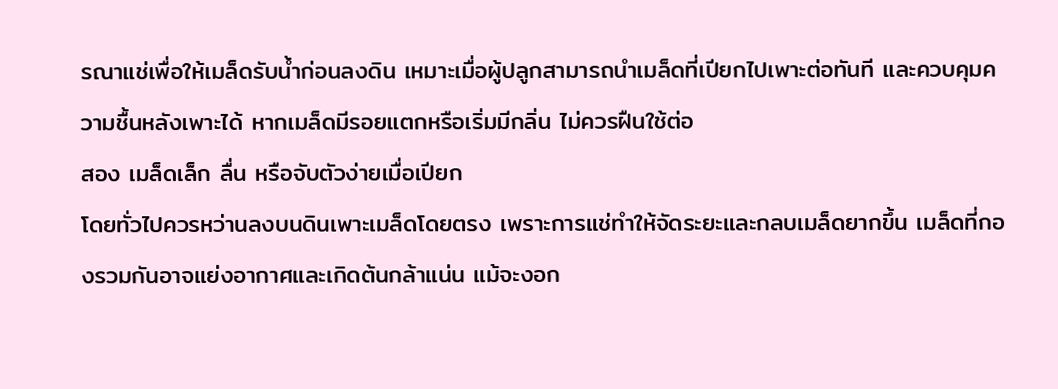รณาแช่เพื่อให้เมล็ดรับน้ำก่อนลงดิน เหมาะเมื่อผู้ปลูกสามารถนำเมล็ดที่เปียกไปเพาะต่อทันที และควบคุมความชื้นหลังเพาะได้ หากเมล็ดมีรอยแตกหรือเริ่มมีกลิ่น ไม่ควรฝืนใช้ต่อ
สอง เมล็ดเล็ก ลื่น หรือจับตัวง่ายเมื่อเปียก
โดยทั่วไปควรหว่านลงบนดินเพาะเมล็ดโดยตรง เพราะการแช่ทำให้จัดระยะและกลบเมล็ดยากขึ้น เมล็ดที่กองรวมกันอาจแย่งอากาศและเกิดต้นกล้าแน่น แม้จะงอก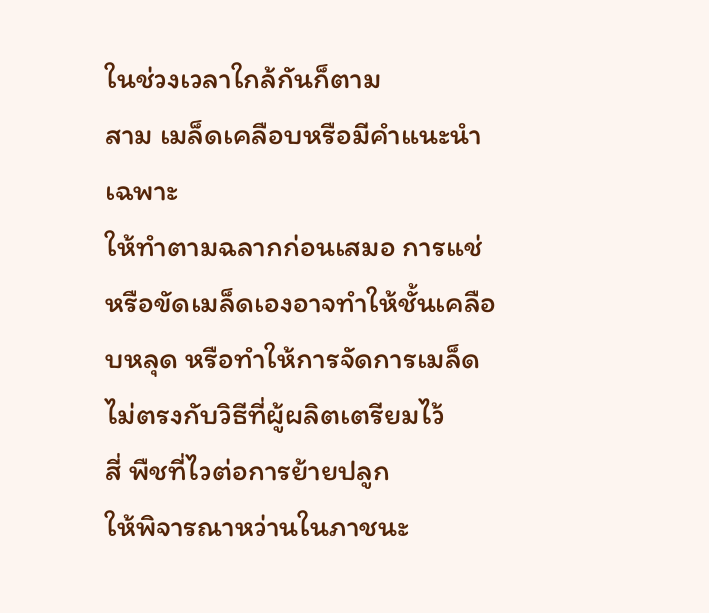ในช่วงเวลาใกล้กันก็ตาม
สาม เมล็ดเคลือบหรือมีคำแนะนำเฉพาะ
ให้ทำตามฉลากก่อนเสมอ การแช่หรือขัดเมล็ดเองอาจทำให้ชั้นเคลือบหลุด หรือทำให้การจัดการเมล็ดไม่ตรงกับวิธีที่ผู้ผลิตเตรียมไว้
สี่ พืชที่ไวต่อการย้ายปลูก
ให้พิจารณาหว่านในภาชนะ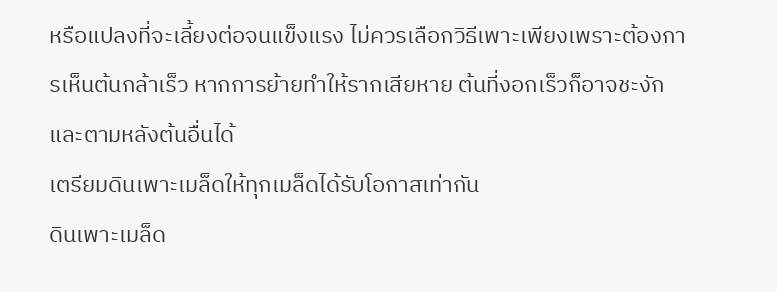หรือแปลงที่จะเลี้ยงต่อจนแข็งแรง ไม่ควรเลือกวิธีเพาะเพียงเพราะต้องการเห็นต้นกล้าเร็ว หากการย้ายทำให้รากเสียหาย ต้นที่งอกเร็วก็อาจชะงักและตามหลังต้นอื่นได้
เตรียมดินเพาะเมล็ดให้ทุกเมล็ดได้รับโอกาสเท่ากัน
ดินเพาะเมล็ด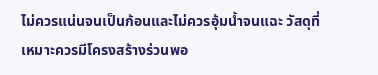ไม่ควรแน่นจนเป็นก้อนและไม่ควรอุ้มน้ำจนแฉะ วัสดุที่เหมาะควรมีโครงสร้างร่วนพอ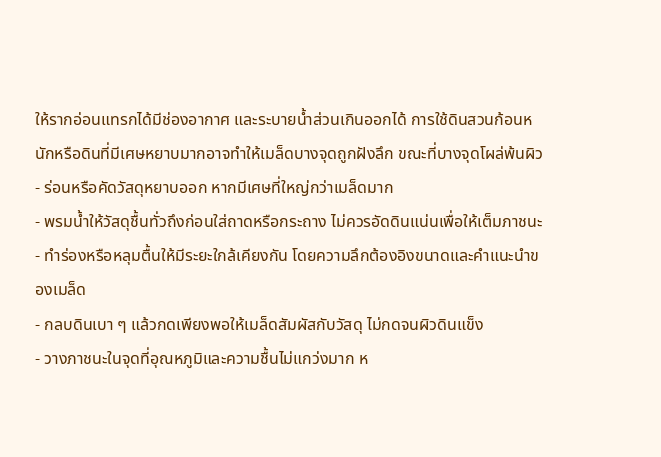ให้รากอ่อนแทรกได้มีช่องอากาศ และระบายน้ำส่วนเกินออกได้ การใช้ดินสวนก้อนหนักหรือดินที่มีเศษหยาบมากอาจทำให้เมล็ดบางจุดถูกฝังลึก ขณะที่บางจุดโผล่พ้นผิว
- ร่อนหรือคัดวัสดุหยาบออก หากมีเศษที่ใหญ่กว่าเมล็ดมาก
- พรมน้ำให้วัสดุชื้นทั่วถึงก่อนใส่ถาดหรือกระถาง ไม่ควรอัดดินแน่นเพื่อให้เต็มภาชนะ
- ทำร่องหรือหลุมตื้นให้มีระยะใกล้เคียงกัน โดยความลึกต้องอิงขนาดและคำแนะนำของเมล็ด
- กลบดินเบา ๆ แล้วกดเพียงพอให้เมล็ดสัมผัสกับวัสดุ ไม่กดจนผิวดินแข็ง
- วางภาชนะในจุดที่อุณหภูมิและความชื้นไม่แกว่งมาก ห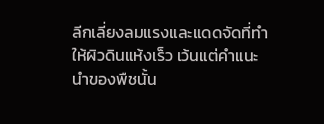ลีกเลี่ยงลมแรงและแดดจัดที่ทำให้ผิวดินแห้งเร็ว เว้นแต่คำแนะนำของพืชนั้น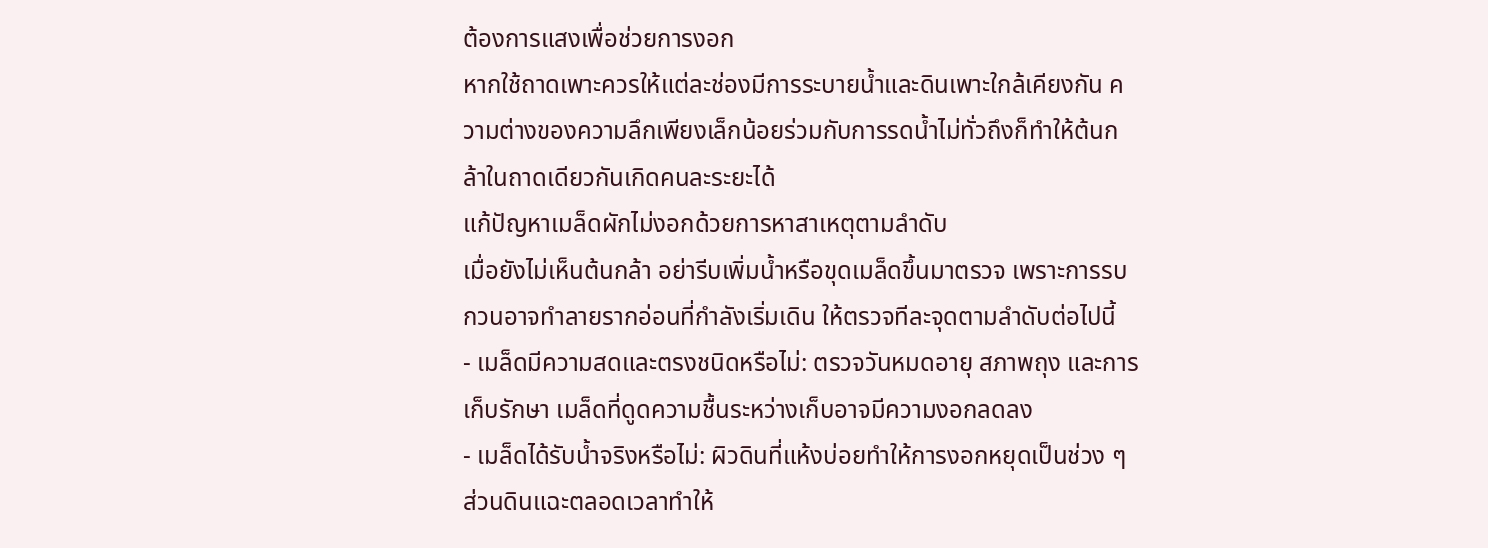ต้องการแสงเพื่อช่วยการงอก
หากใช้ถาดเพาะควรให้แต่ละช่องมีการระบายน้ำและดินเพาะใกล้เคียงกัน ความต่างของความลึกเพียงเล็กน้อยร่วมกับการรดน้ำไม่ทั่วถึงก็ทำให้ต้นกล้าในถาดเดียวกันเกิดคนละระยะได้
แก้ปัญหาเมล็ดผักไม่งอกด้วยการหาสาเหตุตามลำดับ
เมื่อยังไม่เห็นต้นกล้า อย่ารีบเพิ่มน้ำหรือขุดเมล็ดขึ้นมาตรวจ เพราะการรบกวนอาจทำลายรากอ่อนที่กำลังเริ่มเดิน ให้ตรวจทีละจุดตามลำดับต่อไปนี้
- เมล็ดมีความสดและตรงชนิดหรือไม่: ตรวจวันหมดอายุ สภาพถุง และการเก็บรักษา เมล็ดที่ดูดความชื้นระหว่างเก็บอาจมีความงอกลดลง
- เมล็ดได้รับน้ำจริงหรือไม่: ผิวดินที่แห้งบ่อยทำให้การงอกหยุดเป็นช่วง ๆ ส่วนดินแฉะตลอดเวลาทำให้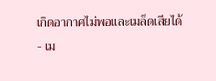เกิดอากาศไม่พอและเมล็ดเสียได้
- เม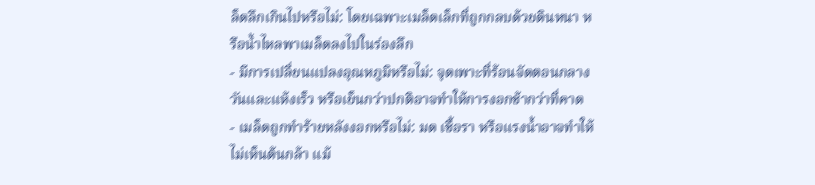ล็ดลึกเกินไปหรือไม่: โดยเฉพาะเมล็ดเล็กที่ถูกกลบด้วยดินหนา หรือน้ำไหลพาเมล็ดลงไปในร่องลึก
- มีการเปลี่ยนแปลงอุณหภูมิหรือไม่: จุดเพาะที่ร้อนจัดตอนกลางวันและแห้งเร็ว หรือเย็นกว่าปกติอาจทำให้การงอกช้ากว่าที่คาด
- เมล็ดถูกทำร้ายหลังงอกหรือไม่: มด เชื้อรา หรือแรงน้ำอาจทำให้ไม่เห็นต้นกล้า แม้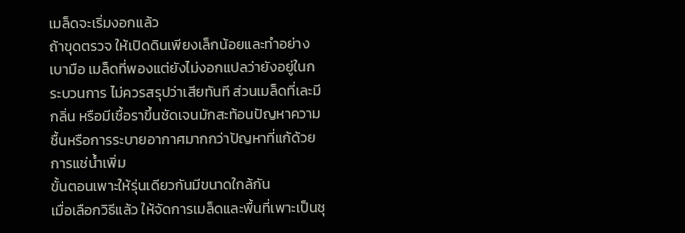เมล็ดจะเริ่มงอกแล้ว
ถ้าขุดตรวจ ให้เปิดดินเพียงเล็กน้อยและทำอย่างเบามือ เมล็ดที่พองแต่ยังไม่งอกแปลว่ายังอยู่ในกระบวนการ ไม่ควรสรุปว่าเสียทันที ส่วนเมล็ดที่เละมีกลิ่น หรือมีเชื้อราขึ้นชัดเจนมักสะท้อนปัญหาความชื้นหรือการระบายอากาศมากกว่าปัญหาที่แก้ด้วยการแช่น้ำเพิ่ม
ขั้นตอนเพาะให้รุ่นเดียวกันมีขนาดใกล้กัน
เมื่อเลือกวิธีแล้ว ให้จัดการเมล็ดและพื้นที่เพาะเป็นชุ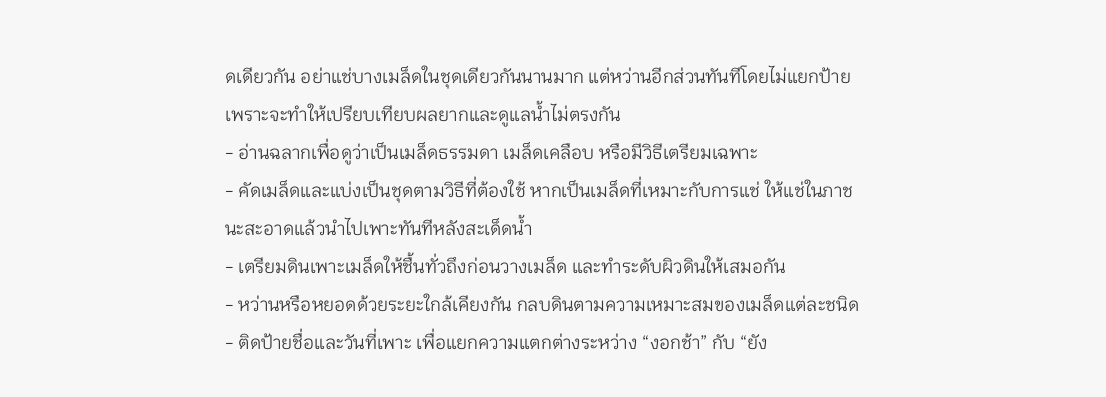ดเดียวกัน อย่าแช่บางเมล็ดในชุดเดียวกันนานมาก แต่หว่านอีกส่วนทันทีโดยไม่แยกป้าย เพราะจะทำให้เปรียบเทียบผลยากและดูแลน้ำไม่ตรงกัน
- อ่านฉลากเพื่อดูว่าเป็นเมล็ดธรรมดา เมล็ดเคลือบ หรือมีวิธีเตรียมเฉพาะ
- คัดเมล็ดและแบ่งเป็นชุดตามวิธีที่ต้องใช้ หากเป็นเมล็ดที่เหมาะกับการแช่ ให้แช่ในภาชนะสะอาดแล้วนำไปเพาะทันทีหลังสะเด็ดน้ำ
- เตรียมดินเพาะเมล็ดให้ชื้นทั่วถึงก่อนวางเมล็ด และทำระดับผิวดินให้เสมอกัน
- หว่านหรือหยอดด้วยระยะใกล้เคียงกัน กลบดินตามความเหมาะสมของเมล็ดแต่ละชนิด
- ติดป้ายชื่อและวันที่เพาะ เพื่อแยกความแตกต่างระหว่าง “งอกช้า” กับ “ยัง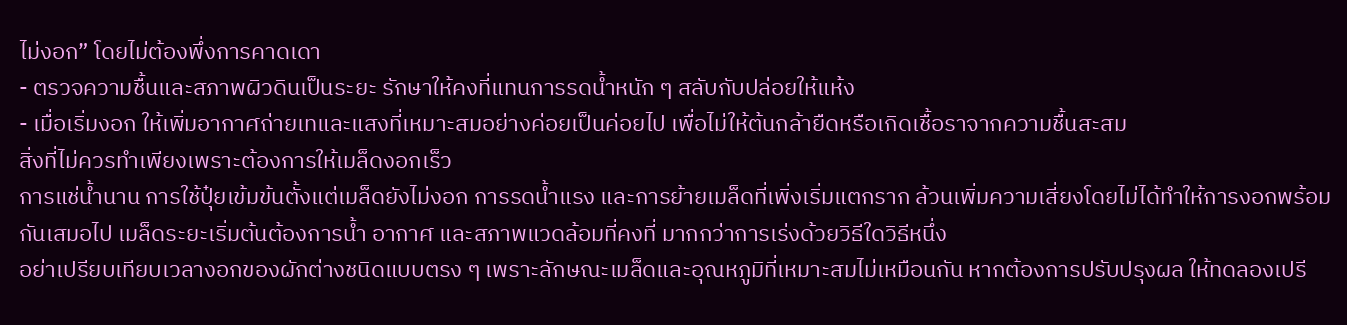ไม่งอก” โดยไม่ต้องพึ่งการคาดเดา
- ตรวจความชื้นและสภาพผิวดินเป็นระยะ รักษาให้คงที่แทนการรดน้ำหนัก ๆ สลับกับปล่อยให้แห้ง
- เมื่อเริ่มงอก ให้เพิ่มอากาศถ่ายเทและแสงที่เหมาะสมอย่างค่อยเป็นค่อยไป เพื่อไม่ให้ต้นกล้ายืดหรือเกิดเชื้อราจากความชื้นสะสม
สิ่งที่ไม่ควรทำเพียงเพราะต้องการให้เมล็ดงอกเร็ว
การแช่น้ำนาน การใช้ปุ๋ยเข้มข้นตั้งแต่เมล็ดยังไม่งอก การรดน้ำแรง และการย้ายเมล็ดที่เพิ่งเริ่มแตกราก ล้วนเพิ่มความเสี่ยงโดยไม่ได้ทำให้การงอกพร้อมกันเสมอไป เมล็ดระยะเริ่มต้นต้องการน้ำ อากาศ และสภาพแวดล้อมที่คงที่ มากกว่าการเร่งด้วยวิธีใดวิธีหนึ่ง
อย่าเปรียบเทียบเวลางอกของผักต่างชนิดแบบตรง ๆ เพราะลักษณะเมล็ดและอุณหภูมิที่เหมาะสมไม่เหมือนกัน หากต้องการปรับปรุงผล ให้ทดลองเปรี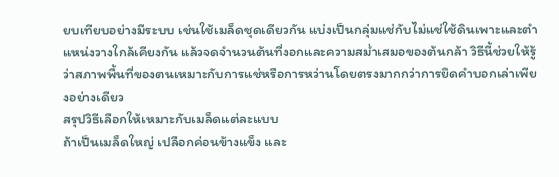ยบเทียบอย่างมีระบบ เช่นใช้เมล็ดชุดเดียวกัน แบ่งเป็นกลุ่มแช่กับไม่แช่ใช้ดินเพาะและตำแหน่งวางใกล้เคียงกัน แล้วจดจำนวนต้นที่งอกและความสม่ำเสมอของต้นกล้า วิธีนี้ช่วยให้รู้ว่าสภาพพื้นที่ของตนเหมาะกับการแช่หรือการหว่านโดยตรงมากกว่าการยึดคำบอกเล่าเพียงอย่างเดียว
สรุปวิธีเลือกให้เหมาะกับเมล็ดแต่ละแบบ
ถ้าเป็นเมล็ดใหญ่ เปลือกค่อนข้างแข็ง และ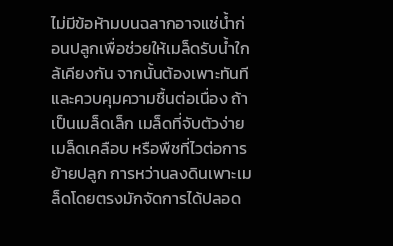ไม่มีข้อห้ามบนฉลากอาจแช่น้ำก่อนปลูกเพื่อช่วยให้เมล็ดรับน้ำใกล้เคียงกัน จากนั้นต้องเพาะทันทีและควบคุมความชื้นต่อเนื่อง ถ้าเป็นเมล็ดเล็ก เมล็ดที่จับตัวง่าย เมล็ดเคลือบ หรือพืชที่ไวต่อการย้ายปลูก การหว่านลงดินเพาะเมล็ดโดยตรงมักจัดการได้ปลอด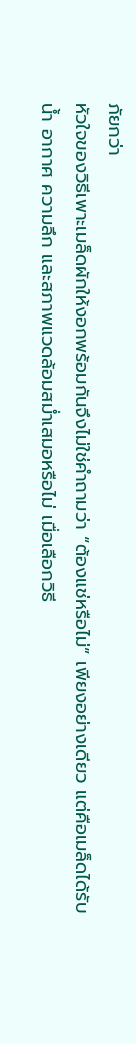ภัยกว่า
หัวใจของวิธีเพาะเมล็ดผักให้งอกพร้อมกันจึงไม่ใช่คำถามว่า “ต้องแช่หรือไม่” เพียงอย่างเดียว แต่คือเมล็ดได้รับน้ำ อากาศ ความลึก และสภาพแวดล้อมสม่ำเสมอหรือไม่ เมื่อเลือกวิธี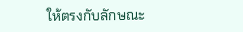ให้ตรงกับลักษณะ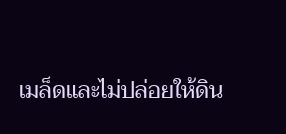เมล็ดและไม่ปล่อยให้ดิน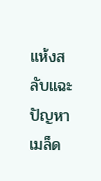แห้งสลับแฉะ ปัญหาเมล็ด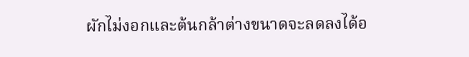ผักไม่งอกและต้นกล้าต่างขนาดจะลดลงได้อ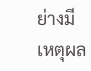ย่างมีเหตุผล